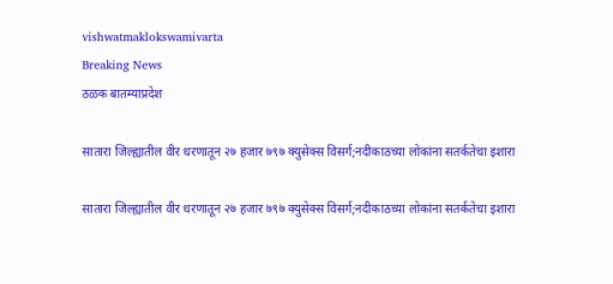vishwatmaklokswamivarta
Breaking News
ठळक बातम्याप्रदेश

सातारा जिल्ह्यातील वीर धरणातून २७ हजार ७९७ क्युसेक्स विसर्ग;नदीकाठच्या लोकांना सतर्कतेचा इशारा

सातारा जिल्ह्यातील वीर धरणातून २७ हजार ७९७ क्युसेक्स विसर्ग;नदीकाठच्या लोकांना सतर्कतेचा इशारा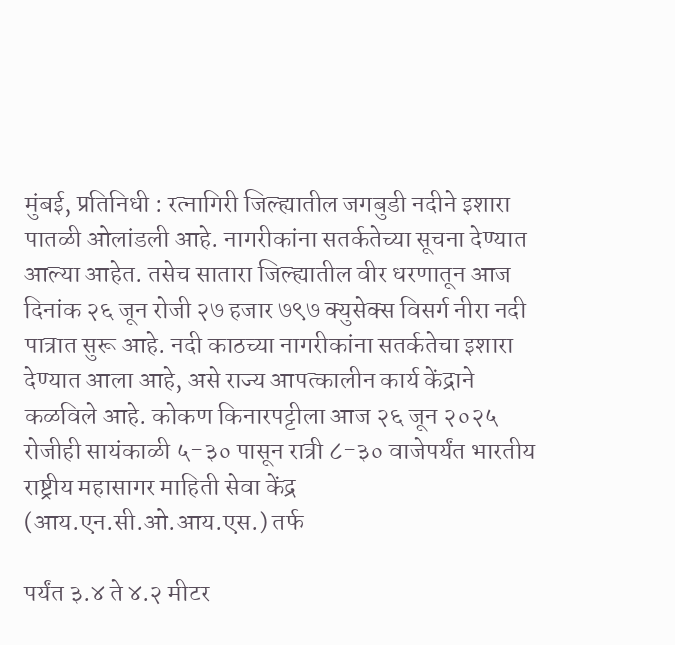मुंबई, प्रतिनिधी : रत्नागिरी जिल्ह्यातील जगबुडी नदीने इशारा पातळी ओलांडली आहे. नागरीकांना सतर्कतेच्या सूचना देण्यात आल्या आहेत. तसेच सातारा जिल्ह्यातील वीर धरणातून आज दिनांक २६ जून रोजी २७ हजार ७९७ क्युसेक्स विसर्ग नीरा नदी पात्रात सुरू आहे. नदी काठच्या नागरीकांना सतर्कतेचा इशारा देण्यात आला आहे, असे राज्य आपत्कालीन कार्य केंद्राने कळविले आहे. कोकण किनारपट्टीला आज २६ जून २०२५ रोजीही सायंकाळी ५-३० पासून रात्री ८-३० वाजेपर्यंत भारतीय राष्ट्रीय महासागर माहिती सेवा केंद्र (आय.एन.सी.ओ.आय.एस.) तर्फ

पर्यंत ३.४ ते ४.२ मीटर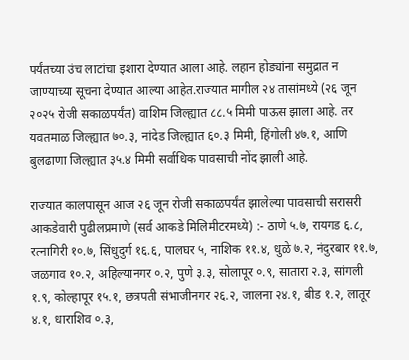पर्यंतच्या उंच लाटांचा इशारा देण्यात आला आहे. लहान होड्यांना समुद्रात न जाण्याच्या सूचना देण्यात आल्या आहेत.राज्यात मागील २४ तासांमध्ये (२६ जून २०२५ रोजी सकाळपर्यंत) वाशिम जिल्ह्यात ८८.५ मिमी पाऊस झाला आहे. तर यवतमाळ जिल्ह्यात ७०.३, नांदेड जिल्ह्यात ६०.३ मिमी, हिंगोली ४७.१, आणि बुलढाणा जिल्ह्यात ३५.४ मिमी सर्वाधिक पावसाची नोंद झाली आहे.

राज्यात कालपासून आज २६ जून रोजी सकाळपर्यंत झालेल्या पावसाची सरासरी आकडेवारी पुढीलप्रमाणे (सर्व आकडे मिलिमीटरमध्ये) :- ठाणे ५.७, रायगड ६.८, रत्नागिरी १०.७, सिंधुदुर्ग १६.६, पालघर ५, नाशिक ११.४, धुळे ७.२, नंदुरबार ११.७, जळगाव १०.२, अहिल्यानगर ०.२, पुणे ३.३, सोलापूर ०.९, सातारा २.३, सांगली १.९, कोल्हापूर १५.१, छत्रपती संभाजीनगर २६.२, जालना २४.१, बीड १.२, लातूर ४.१, धाराशिव ०.३,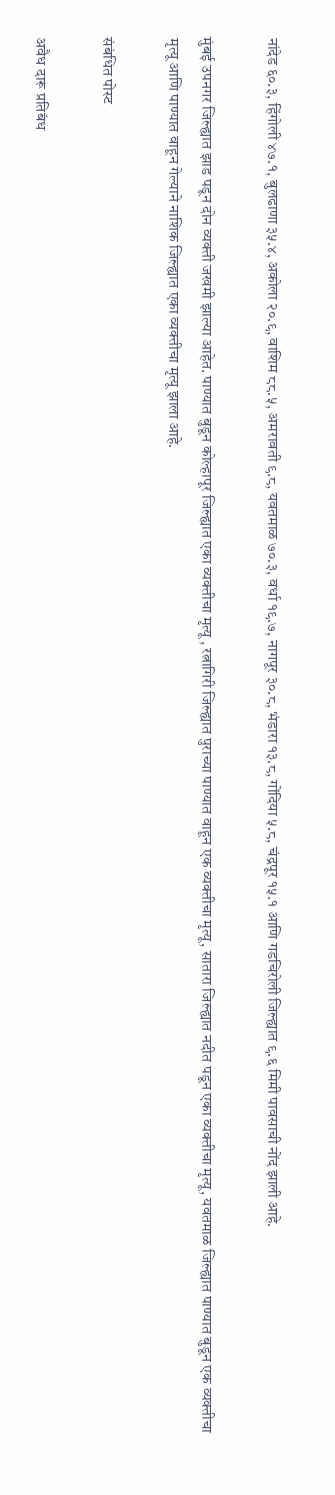नांदेड ६०.३, हिंगोली ४७.१, बुलढाणा ३५.४, अकोला २०.९, वाशिम ८८.५, अमरावती ९.८, यवतमाळ ७०.३, वर्धा १९.७, नागपूर ३०.८, भंडारा १३.८, गोंदिया ५.८, चंद्रपूर १५.१ आणि गडचिरोली जिल्ह्यात ९.६ मिमी पावसाची नोंद झाली आहे.

मुंबई उपनगर जिल्ह्यात झाड पडून दोन व्यक्ती जखमी झाल्या आहेत. पाण्यात बुडून कोल्हापूर जिल्ह्यात एका व्यक्तीचा मृत्यू , रत्नागिरी जिल्ह्यात पुराच्या पाण्यात वाहून एक व्यक्तीचा मृत्यू, सातारा जिल्ह्यात नदीत पडून एका व्यक्तीचा मृत्यू, यवतमाळ जिल्ह्यात पाण्यात बुडून एक व्यक्तीचा मृत्यू आणि पाण्यात वाहून गेल्याने नाशिक जिल्ह्यात एका व्यक्तीचा मृत्यू झाला आहे.

संबंधित पोस्ट

अवैध दारू प्रतिबंध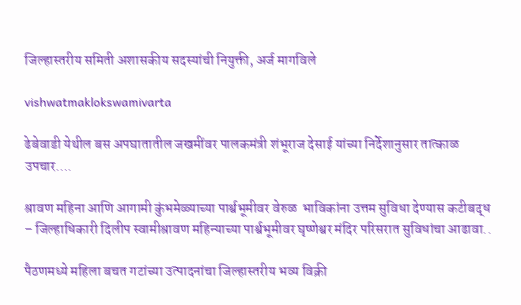जिल्हास्तरीय समिती अशासकीय सदस्यांची नियुक्ती, अर्ज मागविले

vishwatmaklokswamivarta

ढेबेवाडी येथील बस अपघातातील जखमींवर पालकमंत्री शंभूराज देसाई यांच्या निर्देशानुसार तात्काळ उपचार….

श्रावण महिना आणि आगामी कुंभमेळ्याच्या पार्श्वभूमीवर वेरुळ  भाविकांना उत्तम सुविधा देण्यास कटीबद्ध – जिल्हाधिकारी दिलीप स्वामीश्रावण महिन्याच्या पार्श्वभूमीवर घृष्णेश्वर मंदिर परिसरात सुविधांचा आढावा..

पैठणमध्ये महिला बचत गटांच्या उत्पादनांचा जिल्हास्तरीय भव्य विक्री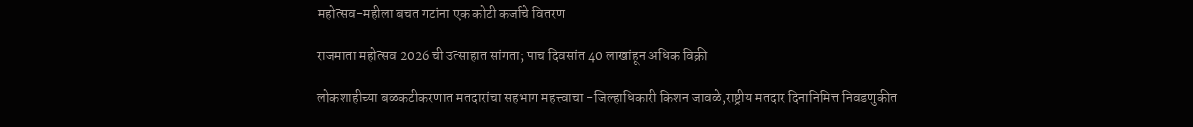महोत्सव-महीला बचत गटांना एक कोटी कर्जाचे वितरण

राजमाता महोत्सव 2026 ची उत्साहात सांगता; पाच दिवसांत 40 लाखांहून अधिक विक्री

लोकशाहीच्या बळकटीकरणात मतदारांचा सहभाग महत्त्वाचा -जिल्हाधिकारी किशन जावळे,राष्ट्रीय मतदार दिनानिमित्त निवडणुकीत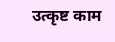उत्कृष्ट काम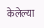केलेल्या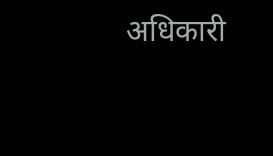अधिकारी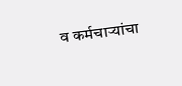व कर्मचाऱ्यांचा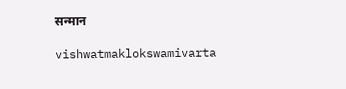सन्मान

vishwatmaklokswamivarta